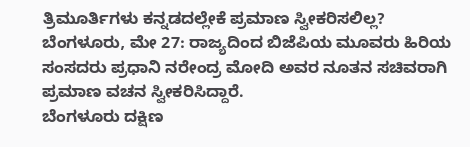ತ್ರಿಮೂರ್ತಿಗಳು ಕನ್ನಡದಲ್ಲೇಕೆ ಪ್ರಮಾಣ ಸ್ವೀಕರಿಸಲಿಲ್ಲ?
ಬೆಂಗಳೂರು, ಮೇ 27: ರಾಜ್ಯದಿಂದ ಬಿಜೆಪಿಯ ಮೂವರು ಹಿರಿಯ ಸಂಸದರು ಪ್ರಧಾನಿ ನರೇಂದ್ರ ಮೋದಿ ಅವರ ನೂತನ ಸಚಿವರಾಗಿ ಪ್ರಮಾಣ ವಚನ ಸ್ವೀಕರಿಸಿದ್ದಾರೆ.
ಬೆಂಗಳೂರು ದಕ್ಷಿಣ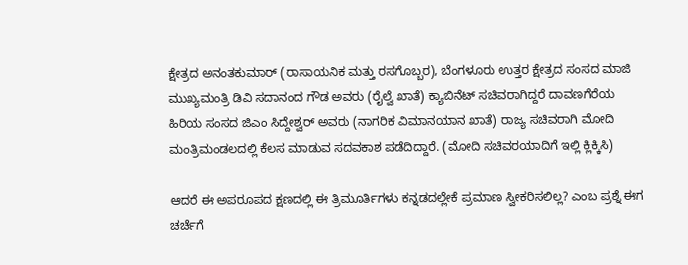ಕ್ಷೇತ್ರದ ಅನಂತಕುಮಾರ್ (ರಾಸಾಯನಿಕ ಮತ್ತು ರಸಗೊಬ್ಬರ), ಬೆಂಗಳೂರು ಉತ್ತರ ಕ್ಷೇತ್ರದ ಸಂಸದ ಮಾಜಿ ಮುಖ್ಯಮಂತ್ರಿ ಡಿವಿ ಸದಾನಂದ ಗೌಡ ಅವರು (ರೈಲ್ವೆ ಖಾತೆ) ಕ್ಯಾಬಿನೆಟ್ ಸಚಿವರಾಗಿದ್ದರೆ ದಾವಣಗೆರೆಯ ಹಿರಿಯ ಸಂಸದ ಜಿಎಂ ಸಿದ್ದೇಶ್ವರ್ ಅವರು (ನಾಗರಿಕ ವಿಮಾನಯಾನ ಖಾತೆ) ರಾಜ್ಯ ಸಚಿವರಾಗಿ ಮೋದಿ ಮಂತ್ರಿಮಂಡಲದಲ್ಲಿ ಕೆಲಸ ಮಾಡುವ ಸದವಕಾಶ ಪಡೆದಿದ್ದಾರೆ. (ಮೋದಿ ಸಚಿವರಯಾದಿಗೆ ಇಲ್ಲಿ ಕ್ಲಿಕ್ಕಿಸಿ)

ಆದರೆ ಈ ಅಪರೂಪದ ಕ್ಷಣದಲ್ಲಿ ಈ ತ್ರಿಮೂರ್ತಿಗಳು ಕನ್ನಡದಲ್ಲೇಕೆ ಪ್ರಮಾಣ ಸ್ವೀಕರಿಸಲಿಲ್ಲ? ಎಂಬ ಪ್ರಶ್ನೆ ಈಗ ಚರ್ಚೆಗೆ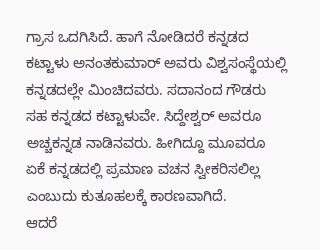ಗ್ರಾಸ ಒದಗಿಸಿದೆ. ಹಾಗೆ ನೋಡಿದರೆ ಕನ್ನಡದ ಕಟ್ಟಾಳು ಅನಂತಕುಮಾರ್ ಅವರು ವಿಶ್ವಸಂಸ್ಥೆಯಲ್ಲಿ ಕನ್ನಡದಲ್ಲೇ ಮಿಂಚಿದವರು. ಸದಾನಂದ ಗೌಡರು ಸಹ ಕನ್ನಡದ ಕಟ್ಟಾಳುವೇ. ಸಿದ್ದೇಶ್ವರ್ ಅವರೂ ಅಚ್ಚಕನ್ನಡ ನಾಡಿನವರು. ಹೀಗಿದ್ದೂ ಮೂವರೂ ಏಕೆ ಕನ್ನಡದಲ್ಲಿ ಪ್ರಮಾಣ ವಚನ ಸ್ವೀಕರಿಸಲಿಲ್ಲ ಎಂಬುದು ಕುತೂಹಲಕ್ಕೆ ಕಾರಣವಾಗಿದೆ.
ಆದರೆ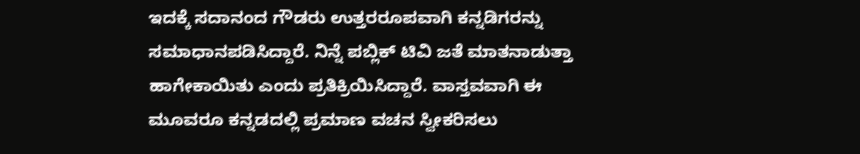ಇದಕ್ಕೆ ಸದಾನಂದ ಗೌಡರು ಉತ್ತರರೂಪವಾಗಿ ಕನ್ನಡಿಗರನ್ನು ಸಮಾಧಾನಪಡಿಸಿದ್ದಾರೆ. ನಿನ್ನೆ ಪಬ್ಲಿಕ್ ಟಿವಿ ಜತೆ ಮಾತನಾಡುತ್ತಾ ಹಾಗೇಕಾಯಿತು ಎಂದು ಪ್ರತಿಕ್ರಿಯಿಸಿದ್ದಾರೆ. ವಾಸ್ತವವಾಗಿ ಈ ಮೂವರೂ ಕನ್ನಡದಲ್ಲಿ ಪ್ರಮಾಣ ವಚನ ಸ್ವೀಕರಿಸಲು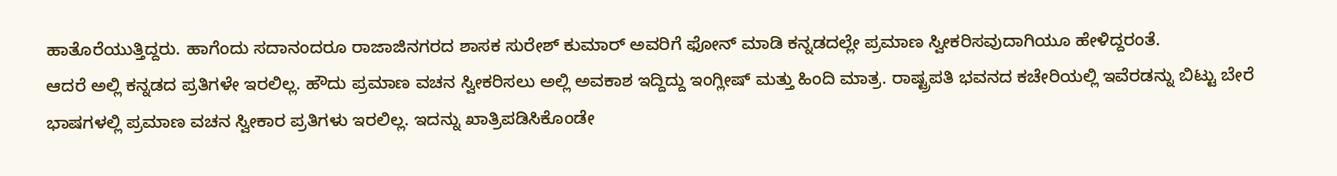ಹಾತೊರೆಯುತ್ತಿದ್ದರು. ಹಾಗೆಂದು ಸದಾನಂದರೂ ರಾಜಾಜಿನಗರದ ಶಾಸಕ ಸುರೇಶ್ ಕುಮಾರ್ ಅವರಿಗೆ ಫೋನ್ ಮಾಡಿ ಕನ್ನಡದಲ್ಲೇ ಪ್ರಮಾಣ ಸ್ವೀಕರಿಸವುದಾಗಿಯೂ ಹೇಳಿದ್ದರಂತೆ.
ಆದರೆ ಅಲ್ಲಿ ಕನ್ನಡದ ಪ್ರತಿಗಳೇ ಇರಲಿಲ್ಲ. ಹೌದು ಪ್ರಮಾಣ ವಚನ ಸ್ವೀಕರಿಸಲು ಅಲ್ಲಿ ಅವಕಾಶ ಇದ್ದಿದ್ದು ಇಂಗ್ಲೀಷ್ ಮತ್ತು ಹಿಂದಿ ಮಾತ್ರ. ರಾಷ್ಟ್ರಪತಿ ಭವನದ ಕಚೇರಿಯಲ್ಲಿ ಇವೆರಡನ್ನು ಬಿಟ್ಟು ಬೇರೆ ಭಾಷಗಳಲ್ಲಿ ಪ್ರಮಾಣ ವಚನ ಸ್ವೀಕಾರ ಪ್ರತಿಗಳು ಇರಲಿಲ್ಲ. ಇದನ್ನು ಖಾತ್ರಿಪಡಿಸಿಕೊಂಡೇ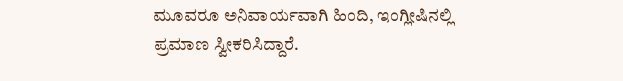ಮೂವರೂ ಅನಿವಾರ್ಯವಾಗಿ ಹಿಂದಿ, ಇಂಗ್ಲೀಷಿನಲ್ಲಿ ಪ್ರಮಾಣ ಸ್ವೀಕರಿಸಿದ್ದಾರೆ.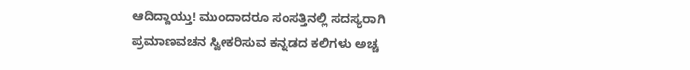ಆದಿದ್ದಾಯ್ತು! ಮುಂದಾದರೂ ಸಂಸತ್ತಿನಲ್ಲಿ ಸದಸ್ಯರಾಗಿ ಪ್ರಮಾಣವಚನ ಸ್ವೀಕರಿಸುವ ಕನ್ನಡದ ಕಲಿಗಳು ಅಚ್ಚ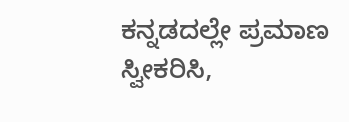ಕನ್ನಡದಲ್ಲೇ ಪ್ರಮಾಣ ಸ್ವೀಕರಿಸಿ,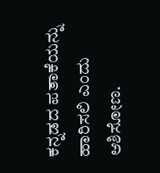ಕನ್ನಡದ ಪತಾಕೆಯನ್ನು ಹಾರಿಸಲಿ ಎಂದು ಆಶಿಸೋಣ.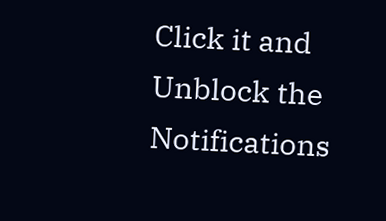Click it and Unblock the Notifications